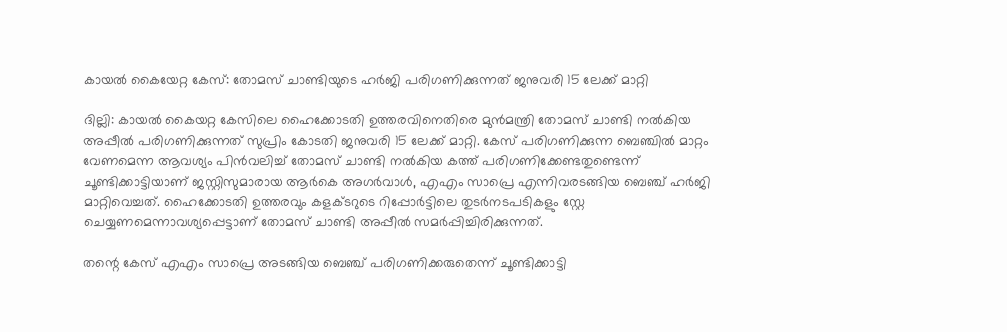കായല്‍ കൈയേറ്റ കേസ്: തോമസ് ചാണ്ടിയുടെ ഹര്‍ജി പരിഗണിക്കുന്നത് ജനുവരി 15 ലേക്ക് മാറ്റി

ദില്ലി: കായല്‍ കൈയറ്റ കേസിലെ ഹൈക്കോടതി ഉത്തരവിനെതിരെ മുന്‍മന്ത്രി തോമസ് ചാണ്ടി നല്‍കിയ അപ്പീല്‍ പരിഗണിക്കുന്നത് സുപ്രിം കോടതി ജനുവരി 15 ലേക്ക് മാറ്റി. കേസ് പരിഗണിക്കുന്ന ബെഞ്ചില്‍ മാറ്റം വേണമെന്ന ആവശ്യം പിന്‍വലിച്ച്‌ തോമസ് ചാണ്ടി നല്‍കിയ കത്ത് പരിഗണിക്കേണ്ടതുണ്ടെന്ന് ചൂണ്ടിക്കാട്ടിയാണ് ജസ്റ്റിസുമാരായ ആര്‍കെ അഗര്‍വാള്‍, എഎം സാപ്രെ എന്നിവരടങ്ങിയ ബെഞ്ച് ഹര്‍ജി മാറ്റിവെച്ചത്. ഹൈക്കോടതി ഉത്തരവും കളക്ടറുടെ റിപ്പോര്‍ട്ടിലെ തുടര്‍നടപടികളും സ്റ്റേ ചെയ്യണമെന്നാവശ്യപ്പെട്ടാണ് തോമസ് ചാണ്ടി അപ്പീല്‍ സമര്‍പ്പിച്ചിരിക്കുന്നത്.

തന്റെ കേസ് എഎം സാപ്രെ അടങ്ങിയ ബെഞ്ച് പരിഗണിക്കരുതെന്ന് ചൂണ്ടിക്കാട്ടി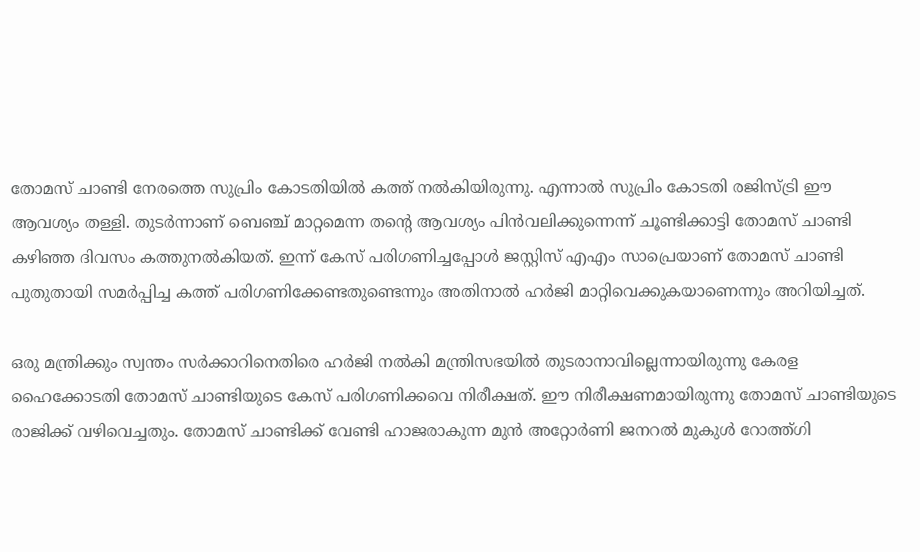തോമസ് ചാണ്ടി നേരത്തെ സുപ്രിം കോടതിയില്‍ കത്ത് നല്‍കിയിരുന്നു. എന്നാല്‍ സുപ്രിം കോടതി രജിസ്ട്രി ഈ ആവശ്യം തള്ളി. തുടര്‍ന്നാണ് ബെഞ്ച് മാറ്റമെന്ന തന്റെ ആവശ്യം പിന്‍വലിക്കുന്നെന്ന് ചൂണ്ടിക്കാട്ടി തോമസ് ചാണ്ടി കഴിഞ്ഞ ദിവസം കത്തുനല്‍കിയത്. ഇന്ന് കേസ് പരിഗണിച്ചപ്പോള്‍ ജസ്റ്റിസ് എഎം സാപ്രെയാണ് തോമസ് ചാണ്ടി പുതുതായി സമര്‍പ്പിച്ച കത്ത് പരിഗണിക്കേണ്ടതുണ്ടെന്നും അതിനാല്‍ ഹര്‍ജി മാറ്റിവെക്കുകയാണെന്നും അറിയിച്ചത്.

ഒരു മന്ത്രിക്കും സ്വന്തം സര്‍ക്കാറിനെതിരെ ഹര്‍ജി നല്‍കി മന്ത്രിസഭയില്‍ തുടരാനാവില്ലെന്നായിരുന്നു കേരള ഹൈക്കോടതി തോമസ് ചാണ്ടിയുടെ കേസ് പരിഗണിക്കവെ നിരീക്ഷത്. ഈ നിരീക്ഷണമായിരുന്നു തോമസ് ചാണ്ടിയുടെ രാജിക്ക് വഴിവെച്ചതും. തോമസ് ചാണ്ടിക്ക് വേണ്ടി ഹാജരാകുന്ന മുന്‍ അറ്റോര്‍ണി ജനറല്‍ മുകുള്‍ റോത്ത്ഗി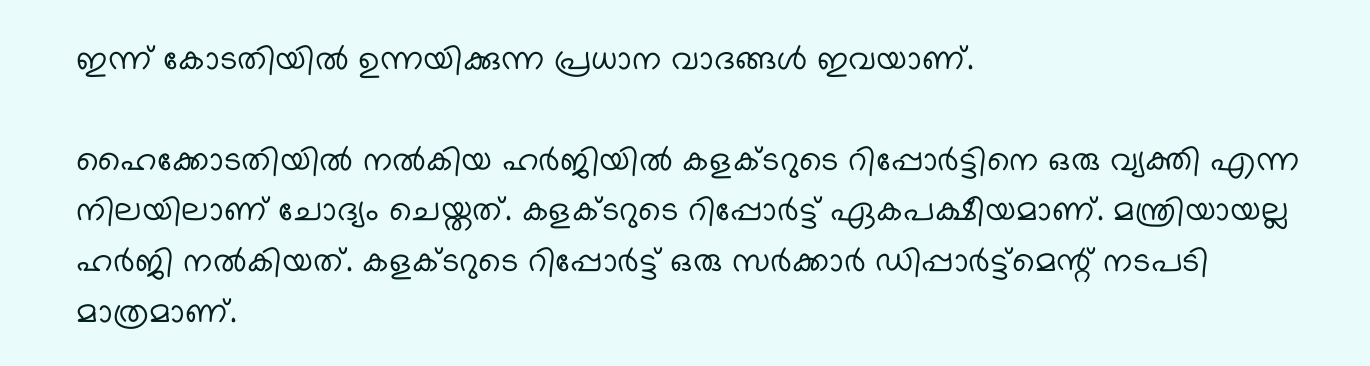ഇന്ന് കോടതിയില്‍ ഉന്നയിക്കുന്ന പ്രധാന വാദങ്ങള്‍ ഇവയാണ്.

ഹൈക്കോടതിയില്‍ നല്‍കിയ ഹര്‍ജിയില്‍ കളക്ടറുടെ റിപ്പോര്‍ട്ടിനെ ഒരു വ്യക്തി എന്ന നിലയിലാണ് ചോദ്യം ചെയ്തത്. കളക്ടറുടെ റിപ്പോര്‍ട്ട് ഏകപക്ഷീയമാണ്. മന്ത്രിയായല്ല ഹര്‍ജി നല്‍കിയത്. കളക്ടറുടെ റിപ്പോര്‍ട്ട് ഒരു സര്‍ക്കാര്‍ ഡിപ്പാര്‍ട്ട്മെന്റ് നടപടി മാത്രമാണ്.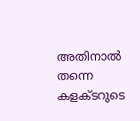അതിനാല്‍ തന്നെ കളക്ടറുടെ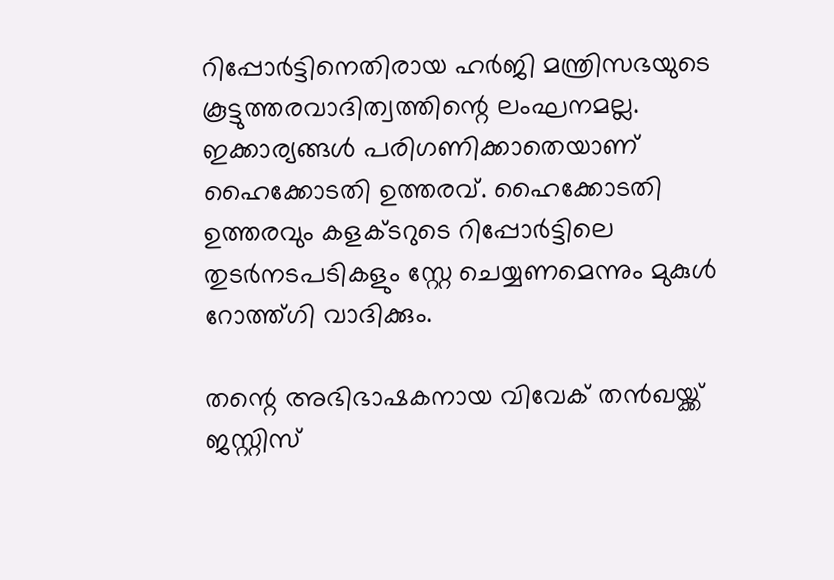റിപ്പോര്‍ട്ടിനെതിരായ ഹര്‍ജി മന്ത്രിസഭയുടെ കൂട്ടുത്തരവാദിത്വത്തിന്റെ ലംഘനമല്ല. ഇക്കാര്യങ്ങള്‍ പരിഗണിക്കാതെയാണ് ഹൈക്കോടതി ഉത്തരവ്. ഹൈക്കോടതി ഉത്തരവും കളക്ടറുടെ റിപ്പോര്‍ട്ടിലെ തുടര്‍നടപടികളും സ്റ്റേ ചെയ്യണമെന്നും മുകുള്‍ റോത്ത്ഗി വാദിക്കും.

തന്റെ അഭിഭാഷകനായ വിവേക് തന്‍ഖയ്ക്ക് ജസ്റ്റിസ്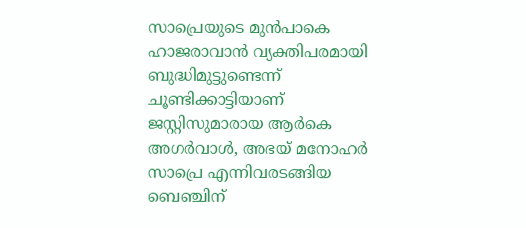സാപ്രെയുടെ മുന്‍പാകെ ഹാജരാവാന്‍ വ്യക്തിപരമായി ബുദ്ധിമുട്ടുണ്ടെന്ന് ചൂണ്ടിക്കാട്ടിയാണ് ജസ്റ്റിസുമാരായ ആര്‍കെ അഗര്‍വാള്‍, അഭയ് മനോഹര്‍ സാപ്രെ എന്നിവരടങ്ങിയ ബെഞ്ചിന്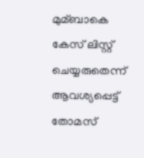മുമ്ബാകെ കേസ് ലിസ്റ്റ് ചെയ്യരുതെന്ന് ആവശ്യപ്പെട്ട് തോമസ്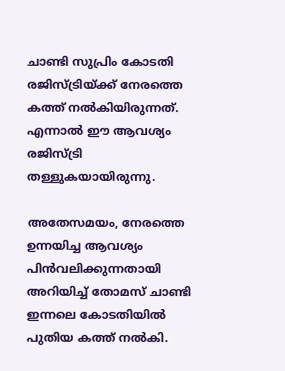ചാണ്ടി സുപ്രിം കോടതി രജിസ്ട്രിയ്ക്ക് നേരത്തെ കത്ത് നല്‍കിയിരുന്നത്. എന്നാല്‍ ഈ ആവശ്യം രജിസ്ട്രി തള്ളുകയായിരുന്നു.

അതേസമയം, നേരത്തെ ഉന്നയിച്ച ആവശ്യം പിന്‍വലിക്കുന്നതായി അറിയിച്ച്‌ തോമസ് ചാണ്ടി ഇന്നലെ കോടതിയില്‍ പുതിയ കത്ത് നല്‍കി.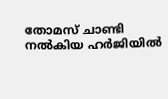തോമസ് ചാണ്ടി നല്‍കിയ ഹര്‍ജിയില്‍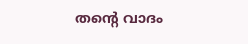തന്റെ വാദം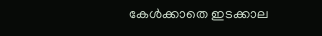കേള്‍ക്കാതെ ഇടക്കാല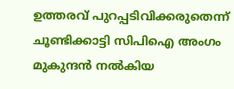ഉത്തരവ് പുറപ്പടിവിക്കരുതെന്ന് ചൂണ്ടിക്കാട്ടി സിപിഐ അംഗം മുകുന്ദന്‍ നല്‍കിയ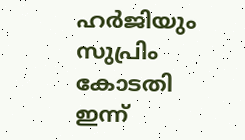ഹര്‍ജിയും സുപ്രിം കോടതി ഇന്ന്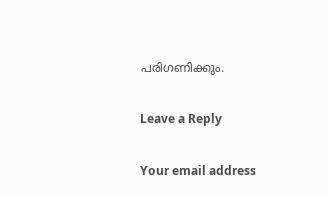പരിഗണിക്കും.

Leave a Reply

Your email address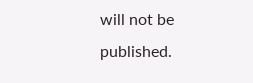will not be published.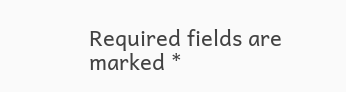Required fields are marked *